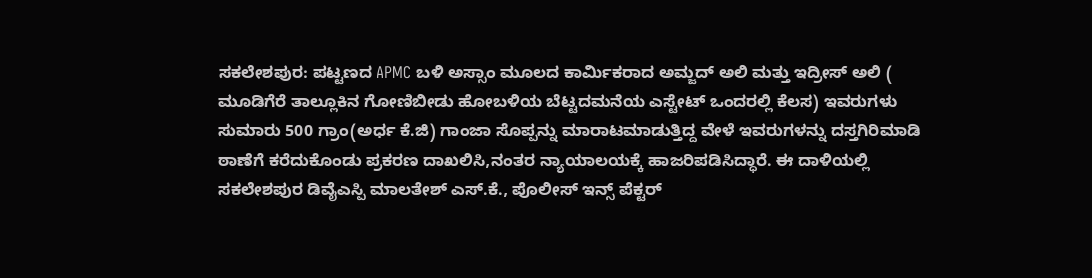ಸಕಲೇಶಪುರ: ಪಟ್ಟಣದ APMC ಬಳಿ ಅಸ್ಸಾಂ ಮೂಲದ ಕಾರ್ಮಿಕರಾದ ಅಮ್ಜದ್ ಅಲಿ ಮತ್ತು ಇದ್ರೀಸ್ ಅಲಿ ( ಮೂಡಿಗೆರೆ ತಾಲ್ಲೂಕಿನ ಗೋಣಿಬೀಡು ಹೋಬಳಿಯ ಬೆಟ್ಟದಮನೆಯ ಎಸ್ಟೇಟ್ ಒಂದರಲ್ಲಿ ಕೆಲಸ) ಇವರುಗಳು ಸುಮಾರು 500 ಗ್ರಾಂ(ಅರ್ಧ ಕೆ.ಜಿ) ಗಾಂಜಾ ಸೊಪ್ಪನ್ನು ಮಾರಾಟಮಾಡುತ್ತಿದ್ದ ವೇಳೆ ಇವರುಗಳನ್ನು ದಸ್ತಗಿರಿಮಾಡಿ ಠಾಣೆಗೆ ಕರೆದುಕೊಂಡು ಪ್ರಕರಣ ದಾಖಲಿಸಿ,ನಂತರ ನ್ಯಾಯಾಲಯಕ್ಕೆ ಹಾಜರಿಪಡಿಸಿದ್ಧಾರೆ. ಈ ದಾಳಿಯಲ್ಲಿ ಸಕಲೇಶಪುರ ಡಿವೈಎಸ್ಪಿ ಮಾಲತೇಶ್ ಎಸ್.ಕೆ., ಪೊಲೀಸ್ ಇನ್ಸ್ ಪೆಕ್ಟರ್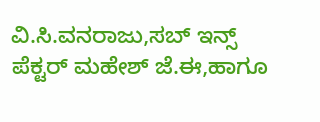ವಿ.ಸಿ.ವನರಾಜು,ಸಬ್ ಇನ್ಸ್ ಪೆಕ್ಟರ್ ಮಹೇಶ್ ಜೆ.ಈ,ಹಾಗೂ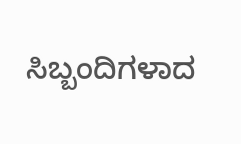ಸಿಬ್ಬಂದಿಗಳಾದ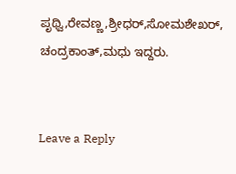ಪೃಥ್ವಿ,ರೇವಣ್ಣ,ಶ್ರೀಧರ್,ಸೋಮಶೇಖರ್, ಚಂದ್ರಕಾಂತ್,ಮಧು ಇದ್ದರು.


Leave a Reply